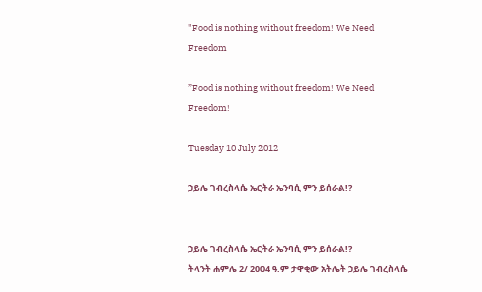"Food is nothing without freedom! We Need Freedom

”Food is nothing without freedom! We Need Freedom!

Tuesday 10 July 2012

ኃይሌ ገብረስላሴ ኤርትራ ኤንባሲ ምን ይሰራል!?


ኃይሌ ገብረስላሴ ኤርትራ ኤንባሲ ምን ይሰራል!?
ትላንት ሐምሌ 2/ 2004 ዓ.ም ታዋቂው አትሌት ኃይሌ ገብረስላሴ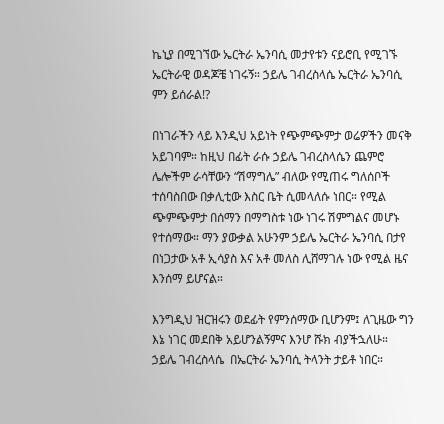ኬኒያ በሚገኘው ኤርትራ ኤንባሲ መታየቱን ናይሮቢ የሚገኙ ኤርትራዊ ወዳጆቼ ነገሩኝ። ኃይሌ ገብረስላሴ ኤርትራ ኤንባሲ ምን ይሰራል!?

በነገራችን ላይ እንዲህ አይነት የጭምጭምታ ወሬዎችን መናቅ አይገባም። ከዚህ በፊት ራሱ ኃይሌ ገብረስላሴን ጨምሮ ሌሎችም ራሳቸውን “ሽማግሌ” ብለው የሚጠሩ ግለሰቦች ተሰባስበው በቃሊቲው እስር ቤት ሲመላለሱ ነበር። የሚል ጭምጭምታ በሰማን በማግስቱ ነው ነገሩ ሽምግልና መሆኑ የተሰማው። ማን ያውቃል አሁንም ኃይሌ ኤርትራ ኤንባሲ በታየ በነጋታው አቶ ኢሳያስ እና አቶ መለስ ሊሸማገሉ ነው የሚል ዜና እንሰማ ይሆናል።

እንግዲህ ዝርዝሩን ወደፊት የምንሰማው ቢሆንም፤ ለጊዜው ግን እኔ ነገር መደበቅ አይሆንልኝምና እንሆ ሹክ ብያችኋለሁ። ኃይሌ ገብረስላሴ  በኤርትራ ኤንባሲ ትላንት ታይቶ ነበር።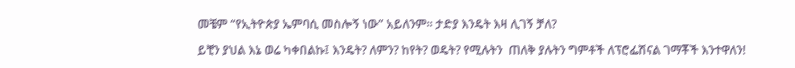መቼም “የኢትዮጵያ ኤምባሲ መስሎኝ ነው” አይለንም። ታድያ እንዴት እዛ ሊገኝ ቻለ?

ይቺን ያህል እኔ ወሬ ካቀበልኩ፤ እንዴት? ለምን? ከየት? ወዴት? የሚሉትን  ጠለቅ ያሉትን ግምቶች ለፕሮፌሽናል ገማቾች እንተዋለን!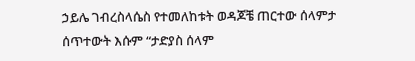ኃይሌ ገብረስላሴስ የተመለከቱት ወዳጆቼ ጠርተው ሰላምታ ሰጥተውት እሱም “ታድያስ ሰላም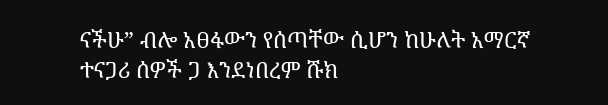ናችሁ” ብሎ አፀፋውን የሰጣቸው ሲሆን ከሁለት አማርኛ ተናጋሪ ሰዎች ጋ እንደነበረም ሹክ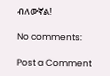ብለውኛል!

No comments:

Post a Comment